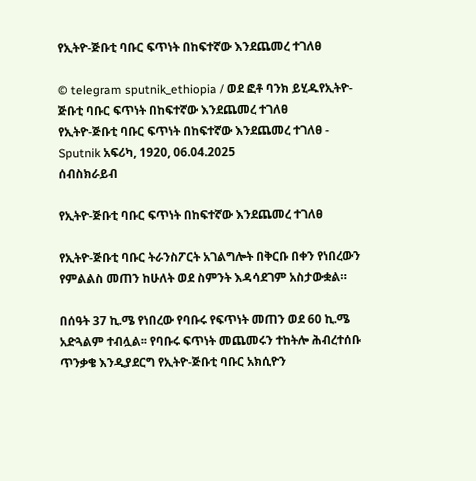የኢትዮ-ጅቡቲ ባቡር ፍጥነት በከፍተኛው እንደጨመረ ተገለፀ

© telegram sputnik_ethiopia / ወደ ፎቶ ባንክ ይሂዱየኢትዮ-ጅቡቲ ባቡር ፍጥነት በከፍተኛው እንደጨመረ ተገለፀ
የኢትዮ-ጅቡቲ ባቡር ፍጥነት በከፍተኛው እንደጨመረ ተገለፀ - Sputnik አፍሪካ, 1920, 06.04.2025
ሰብስክራይብ

የኢትዮ-ጅቡቲ ባቡር ፍጥነት በከፍተኛው እንደጨመረ ተገለፀ

የኢትዮ-ጅቡቲ ባቡር ትራንስፖርት አገልግሎት በቅርቡ በቀን የነበረውን የምልልስ መጠን ከሁለት ወደ ስምንት እዳሳደገም አስታውቋል።

በሰዓት 37 ኪ.ሜ የነበረው የባቡሩ የፍጥነት መጠን ወደ 60 ኪ.ሜ አድጓልም ተብሏል፡፡ የባቡሩ ፍጥነት መጨመሩን ተከትሎ ሕብረተሰቡ ጥንቃቄ እንዲያደርግ የኢትዮ-ጅቡቲ ባቡር አክሲዮን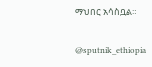ማህበር አሳስቧል።

@sputnik_ethiopia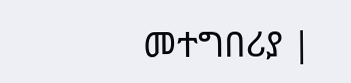መተግበሪያ |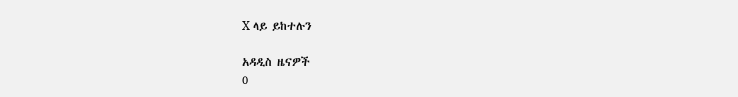X ላይ ይከተሉን

አዳዲስ ዜናዎች
0